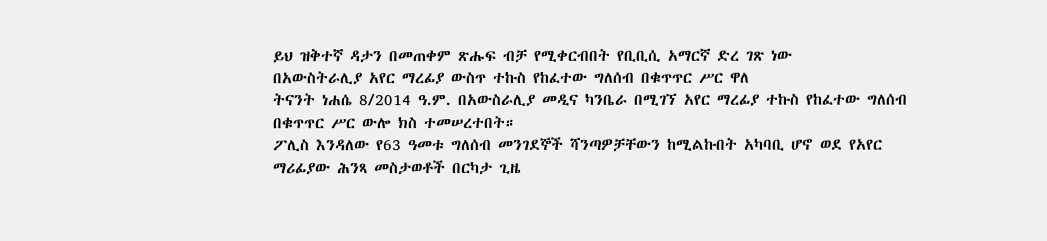ይህ ዝቅተኛ ዳታን በመጠቀም ጽሑፍ ብቻ የሚቀርብበት የቢቢሲ አማርኛ ድረ ገጽ ነው
በአውስትራሊያ አየር ማረፊያ ውስጥ ተኩስ የከፈተው ግለሰብ በቁጥጥር ሥር ዋለ
ትናንት ነሐሴ 8/2014 ዓ.ም. በአውስራሊያ መዲና ካንቤራ በሚገኘ አየር ማረፊያ ተኩስ የከፈተው ግለሰብ በቁጥጥር ሥር ውሎ ክስ ተመሠረተበት።
ፖሊስ እንዳለው የ63 ዓመቱ ግለሰብ መንገደኞች ሻንጣዎቻቸውን ከሚልኩበት አካባቢ ሆኖ ወደ የአየር ማሪፊያው ሕንጻ መስታወቶች በርካታ ጊዜ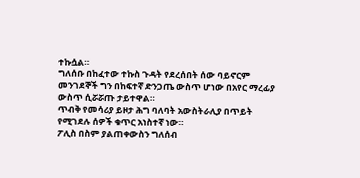ተኩሷል።
ግለሰቡ በከፈተው ተኩስ ጉዳት የደረሰበት ሰው ባይኖርም መንገደኞች ግን በከፍተኛ ድንጋጤ ውስጥ ሆነው በአየር ማረፊያ ውስጥ ሲሯሯጡ ታይተዋል።
ጥብቅ የመሳሪያ ይዞታ ሕግ ባለባት አውስትራሊያ በጥይት የሚገደሉ ሰዎች ቁጥር አነስተኛ ነው።
ፖሊስ በስም ያልጠቀውስን ግለሰብ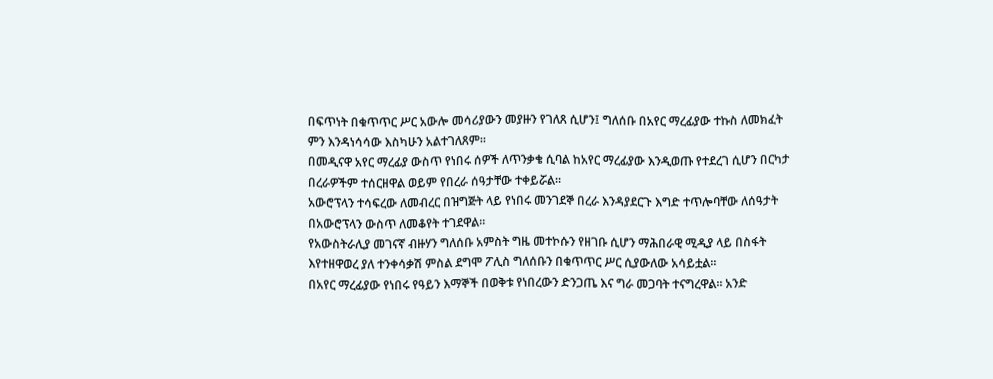በፍጥነት በቁጥጥር ሥር አውሎ መሳሪያውን መያዙን የገለጸ ሲሆን፤ ግለሰቡ በአየር ማረፊያው ተኩስ ለመክፈት ምን እንዳነሳሳው እስካሁን አልተገለጸም።
በመዲናዋ አየር ማረፊያ ውስጥ የነበሩ ሰዎች ለጥንቃቄ ሲባል ከአየር ማረፊያው እንዲወጡ የተደረገ ሲሆን በርካታ በረራዎችም ተሰርዘዋል ወይም የበረራ ሰዓታቸው ተቀይሯል።
አውሮፕላን ተሳፍረው ለመብረር በዝግጅት ላይ የነበሩ መንገደኞ በረራ እንዳያደርጉ እግድ ተጥሎባቸው ለሰዓታት በአውሮፕላን ውስጥ ለመቆየት ተገደዋል።
የአውስትራሊያ መገናኛ ብዙሃን ግለሰቡ አምስት ግዜ መተኮሱን የዘገቡ ሲሆን ማሕበራዊ ሚዲያ ላይ በስፋት እየተዘዋወረ ያለ ተንቀሳቃሽ ምስል ደግሞ ፖሊስ ግለሰቡን በቁጥጥር ሥር ሲያውለው አሳይቷል።
በአየር ማረፊያው የነበሩ የዓይን እማኞች በወቅቱ የነበረውን ድንጋጤ እና ግራ መጋባት ተናግረዋል። አንድ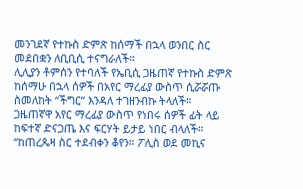መንገደኛ የተኩስ ድምጽ ከሰማች በኋላ ወንበር ስር መደበቋን ለቢቢሲ ተናግራለች።
ሊሊያን ቶምሰን የተባለች የኤቢሲ ጋዜጠኛ የተኩስ ድምጽ ከሰማሁ በኋላ ሰዎች በአየር ማረፊያ ውስጥ ሲሯሯጡ ስመለከት “ችግር” እንዳለ ተገዘንብኩ ትላለች።
ጋዜጠኛዋ አየር ማረፊያ ውስጥ የነበሩ ሰዎች ፊት ላይ ከፍተኛ ድናጋጤ እና ፍርሃት ይታይ ነበር ብላለች። “ከጠረጴዛ ስር ተደብቀን ቆየን። ፖሊስ ወደ መኪና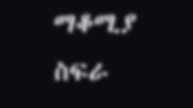ማቆሚያ ስፍራ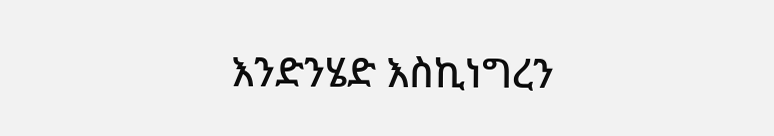እንድንሄድ እስኪነግረን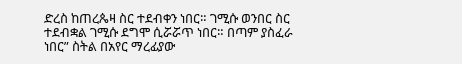ድረስ ከጠረጴዛ ስር ተደብቀን ነበር። ገሚሱ ወንበር ስር ተደብቋል ገሚሱ ደግሞ ሲሯሯጥ ነበር። በጣም ያስፈራ ነበር” ስትል በአየር ማረፊያው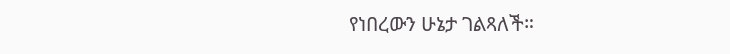የነበረውን ሁኔታ ገልጻለች።